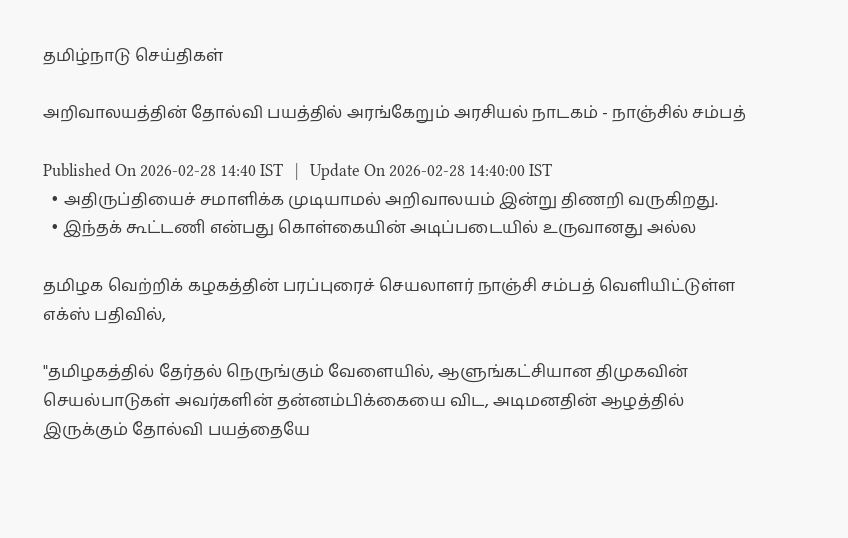தமிழ்நாடு செய்திகள்

அறிவாலயத்தின் தோல்வி பயத்தில் அரங்கேறும் அரசியல் நாடகம் - நாஞ்சில் சம்பத்

Published On 2026-02-28 14:40 IST   |   Update On 2026-02-28 14:40:00 IST
  • அதிருப்தியைச் சமாளிக்க முடியாமல் அறிவாலயம் இன்று திணறி வருகிறது.
  • இந்தக் கூட்டணி என்பது கொள்கையின் அடிப்படையில் உருவானது அல்ல

தமிழக வெற்றிக் கழகத்தின் பரப்புரைச் செயலாளர் நாஞ்சி சம்பத் வெளியிட்டுள்ள எக்ஸ் பதிவில்,

"தமிழகத்தில் தேர்தல் நெருங்கும் வேளையில், ஆளுங்கட்சியான திமுகவின் செயல்பாடுகள் அவர்களின் தன்னம்பிக்கையை விட, அடிமனதின் ஆழத்தில் இருக்கும் தோல்வி பயத்தையே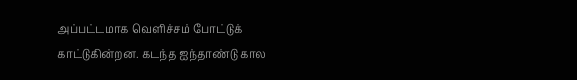அப்பட்டமாக வெளிச்சம் போட்டுக் காட்டுகின்றன. கடந்த ஐந்தாண்டு கால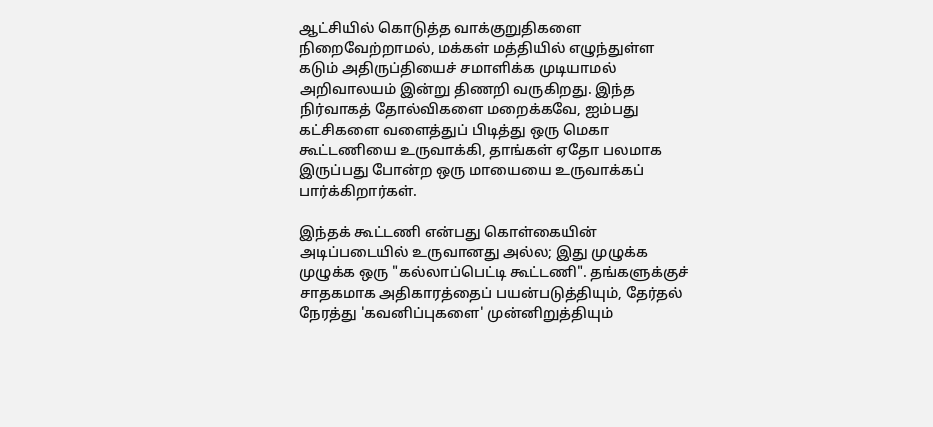ஆட்சியில் கொடுத்த வாக்குறுதிகளை நிறைவேற்றாமல், மக்கள் மத்தியில் எழுந்துள்ள கடும் அதிருப்தியைச் சமாளிக்க முடியாமல் அறிவாலயம் இன்று திணறி வருகிறது. இந்த நிர்வாகத் தோல்விகளை மறைக்கவே, ஐம்பது கட்சிகளை வளைத்துப் பிடித்து ஒரு மெகா கூட்டணியை உருவாக்கி, தாங்கள் ஏதோ பலமாக இருப்பது போன்ற ஒரு மாயையை உருவாக்கப் பார்க்கிறார்கள்.

இந்தக் கூட்டணி என்பது கொள்கையின் அடிப்படையில் உருவானது அல்ல; இது முழுக்க முழுக்க ஒரு "கல்லாப்பெட்டி கூட்டணி". தங்களுக்குச் சாதகமாக அதிகாரத்தைப் பயன்படுத்தியும், தேர்தல் நேரத்து 'கவனிப்புகளை' முன்னிறுத்தியும்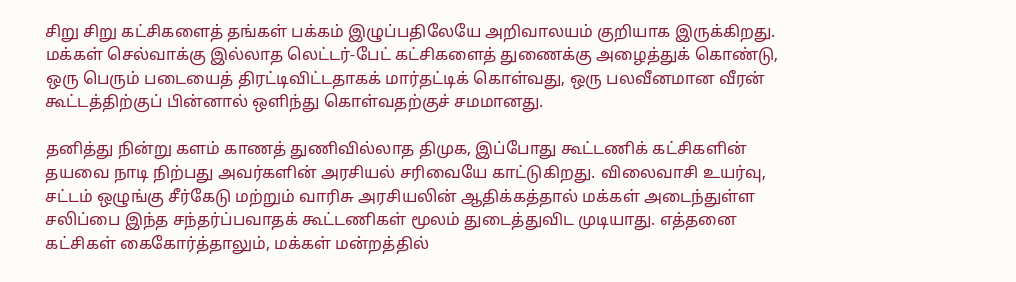சிறு சிறு கட்சிகளைத் தங்கள் பக்கம் இழுப்பதிலேயே அறிவாலயம் குறியாக இருக்கிறது. மக்கள் செல்வாக்கு இல்லாத லெட்டர்-பேட் கட்சிகளைத் துணைக்கு அழைத்துக் கொண்டு, ஒரு பெரும் படையைத் திரட்டிவிட்டதாகக் மார்தட்டிக் கொள்வது, ஒரு பலவீனமான வீரன் கூட்டத்திற்குப் பின்னால் ஒளிந்து கொள்வதற்குச் சமமானது.

தனித்து நின்று களம் காணத் துணிவில்லாத திமுக, இப்போது கூட்டணிக் கட்சிகளின் தயவை நாடி நிற்பது அவர்களின் அரசியல் சரிவையே காட்டுகிறது. விலைவாசி உயர்வு, சட்டம் ஒழுங்கு சீர்கேடு மற்றும் வாரிசு அரசியலின் ஆதிக்கத்தால் மக்கள் அடைந்துள்ள சலிப்பை இந்த சந்தர்ப்பவாதக் கூட்டணிகள் மூலம் துடைத்துவிட முடியாது. எத்தனை கட்சிகள் கைகோர்த்தாலும், மக்கள் மன்றத்தில்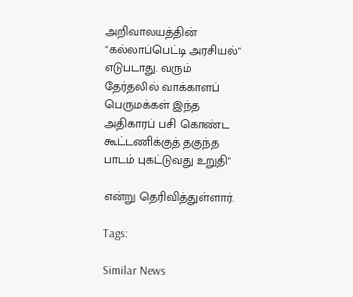அறிவாலயத்தின் "கல்லாப்பெட்டி அரசியல்" எடுபடாது. வரும் தேர்தலில் வாக்காளப் பெருமக்கள் இந்த அதிகாரப் பசி கொண்ட கூட்டணிக்குத் தகுந்த பாடம் புகட்டுவது உறுதி"

என்று தெரிவித்துள்ளார்.

Tags:

Similar News